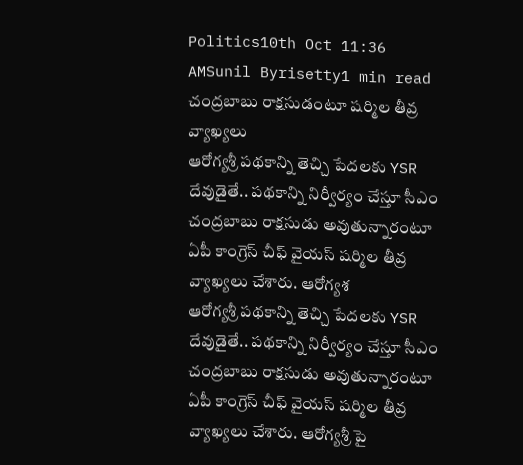Politics10th Oct 11:36 AMSunil Byrisetty1 min read
చంద్రబాబు రాక్షసుడంటూ షర్మిల తీవ్ర వ్యాఖ్యలు
ఆరోగ్యశ్రీ పథకాన్ని తెచ్చి పేదలకు YSR దేవుడైతే.. పథకాన్ని నిర్వీర్యం చేస్తూ సీఎం చంద్రబాబు రాక్షసుడు అవుతున్నారంటూ ఏపీ కాంగ్రెస్ చీఫ్ వైయస్ షర్మిల తీవ్ర వ్యాఖ్యలు చేశారు. ఆరోగ్యశ
ఆరోగ్యశ్రీ పథకాన్ని తెచ్చి పేదలకు YSR దేవుడైతే.. పథకాన్ని నిర్వీర్యం చేస్తూ సీఎం చంద్రబాబు రాక్షసుడు అవుతున్నారంటూ ఏపీ కాంగ్రెస్ చీఫ్ వైయస్ షర్మిల తీవ్ర వ్యాఖ్యలు చేశారు. ఆరోగ్యశ్రీ పై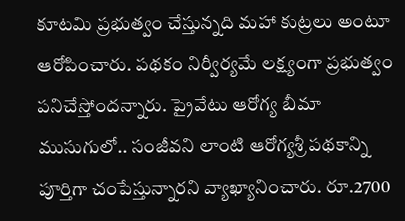కూటమి ప్రభుత్వం చేస్తున్నది మహా కుట్రలు అంటూ ఆరోపించారు. పథకం నిర్వీర్యమే లక్ష్యంగా ప్రభుత్వం పనిచేస్తోందన్నారు. ప్రైవేటు ఆరోగ్య బీమా ముసుగులో.. సంజీవని లాంటి ఆరోగ్యశ్రీ పథకాన్ని పూర్తిగా చంపేస్తున్నారని వ్యాఖ్యానించారు. రూ.2700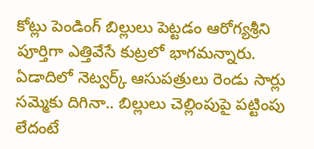కోట్లు పెండింగ్ బిల్లులు పెట్టడం ఆరోగ్యశ్రీని పూర్తిగా ఎత్తివేసే కుట్రలో భాగమన్నారు. ఏడాదిలో నెట్వర్క్ ఆసుపత్రులు రెండు సార్లు సమ్మెకు దిగినా.. బిల్లులు చెల్లింపుపై పట్టింపు లేదంటే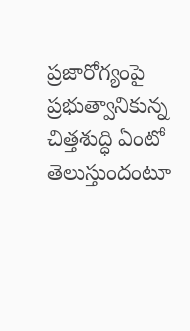ప్రజారోగ్యంపై ప్రభుత్వానికున్న చిత్తశుద్ధి ఏంటో తెలుస్తుందంటూ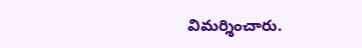విమర్శించారు.